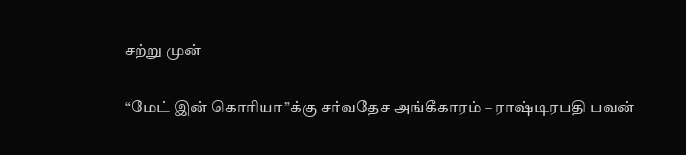சற்று முன்

“மேட் இன் கொரியா”க்கு சர்வதேச அங்கீகாரம் – ராஷ்டிரபதி பவன்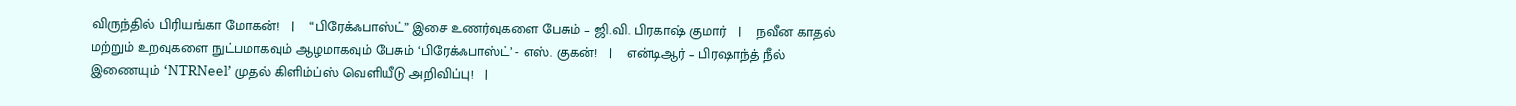விருந்தில் பிரியங்கா மோகன்!   |    “பிரேக்ஃபாஸ்ட்” இசை உணர்வுகளை பேசும் – ஜி.வி. பிரகாஷ் குமார்   |    நவீன காதல் மற்றும் உறவுகளை நுட்பமாகவும் ஆழமாகவும் பேசும் ‘பிரேக்ஃபாஸ்ட்’ - எஸ். குகன்!   |    என்டிஆர் – பிரஷாந்த் நீல் இணையும் ‘NTRNeel’ முதல் கிளிம்ப்ஸ் வெளியீடு அறிவிப்பு!   |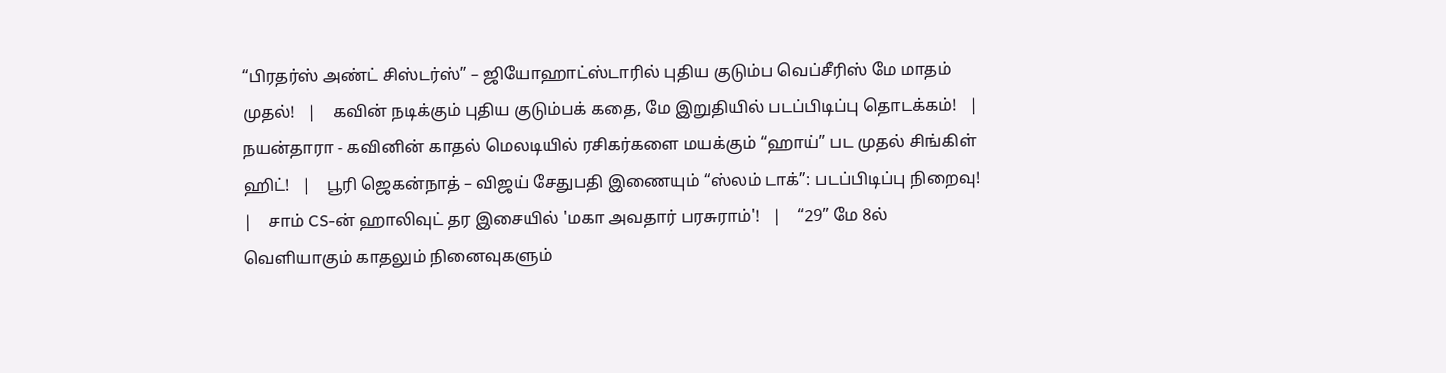“பிரதர்ஸ் அண்ட் சிஸ்டர்ஸ்” – ஜியோஹாட்ஸ்டாரில் புதிய குடும்ப வெப்சீரிஸ் மே மாதம் முதல்!   |    கவின் நடிக்கும் புதிய குடும்பக் கதை, மே இறுதியில் படப்பிடிப்பு தொடக்கம்!   |    நயன்தாரா - கவினின் காதல் மெலடியில் ரசிகர்களை மயக்கும் “ஹாய்” பட முதல் சிங்கிள் ஹிட்!   |    பூரி ஜெகன்நாத் – விஜய் சேதுபதி இணையும் “ஸ்லம் டாக்”: படப்பிடிப்பு நிறைவு!   |    சாம் CS-ன் ஹாலிவுட் தர இசையில் 'மகா அவதார் பரசுராம்'!   |    “29” மே 8ல் வெளியாகும் காதலும் நினைவுகளும்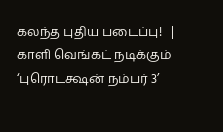கலந்த புதிய படைப்பு!   |    காளி வெங்கட் நடிக்கும் ‘புரொடக்ஷன் நம்பர் 3’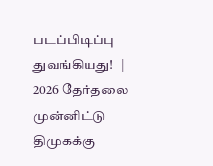படப்பிடிப்பு துவங்கியது!   |    2026 தேர்தலை முன்னிட்டு திமுகக்கு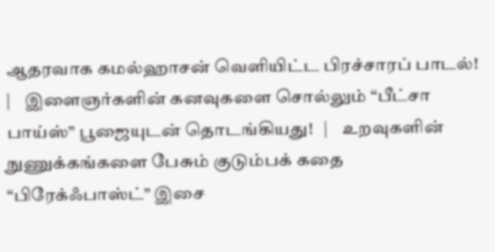ஆதரவாக கமல்ஹாசன் வெளியிட்ட பிரச்சாரப் பாடல்!   |    இளைஞர்களின் கனவுகளை சொல்லும் “பீட்சா பாய்ஸ்” பூஜையுடன் தொடங்கியது!   |    உறவுகளின் நுணுக்கங்களை பேசும் குடும்பக் கதை “பிரேக்ஃபாஸ்ட்” இசை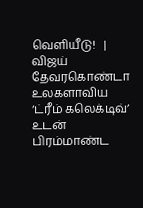வெளியீடு!   |    விஜய் தேவரகொண்டா உலகளாவிய ‘ட்ரீம் கலெக்டிவ்’ உடன் பிரம்மாண்ட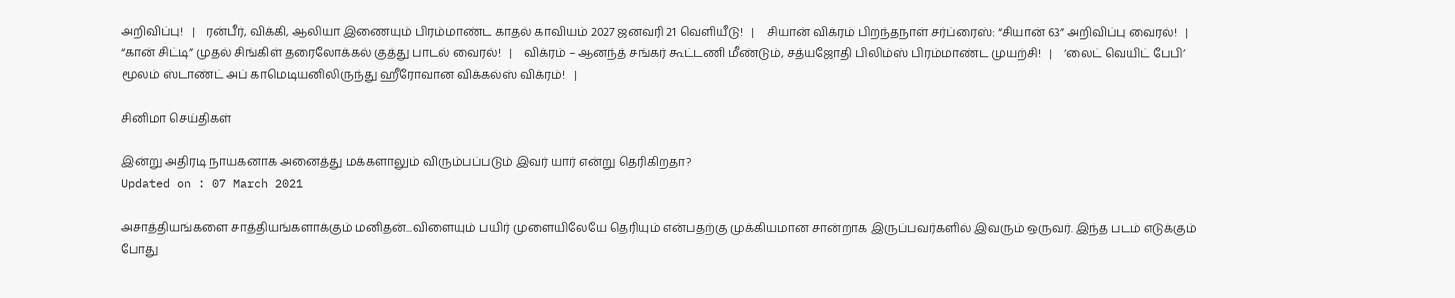அறிவிப்பு!   |    ரன்பீர், விக்கி, ஆலியா இணையும் பிரம்மாண்ட காதல் காவியம் 2027 ஜனவரி 21 வெளியீடு!   |    சியான் விக்ரம் பிறந்தநாள் சர்ப்ரைஸ்: “சியான் 63” அறிவிப்பு வைரல்!   |    “கான் சிட்டி” முதல் சிங்கிள் தரைலோக்கல் குத்து பாடல் வைரல்!   |    விக்ரம் – ஆனந்த் சங்கர் கூட்டணி மீண்டும், சத்யஜோதி பிலிம்ஸ் பிரம்மாண்ட முயற்சி!   |    ‘லைட் வெயிட் பேபி’ மூலம் ஸ்டாண்ட் அப் காமெடியனிலிருந்து ஹீரோவான விக்கல்ஸ் விக்ரம்!   |

சினிமா செய்திகள்

இன்று அதிரடி நாயகனாக அனைத்து மக்களாலும் விரும்பப்படும் இவர் யார் என்று தெரிகிறதா?
Updated on : 07 March 2021

அசாத்தியங்களை சாத்தியங்களாக்கும் மனிதன்...விளையும் பயிர் முளையிலேயே தெரியும் என்பதற்கு முக்கியமான சான்றாக இருப்பவர்களில் இவரும் ஒருவர். இந்த படம் எடுக்கும் போது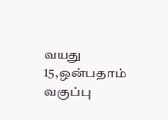வயது 15,ஒன்பதாம் வகுப்பு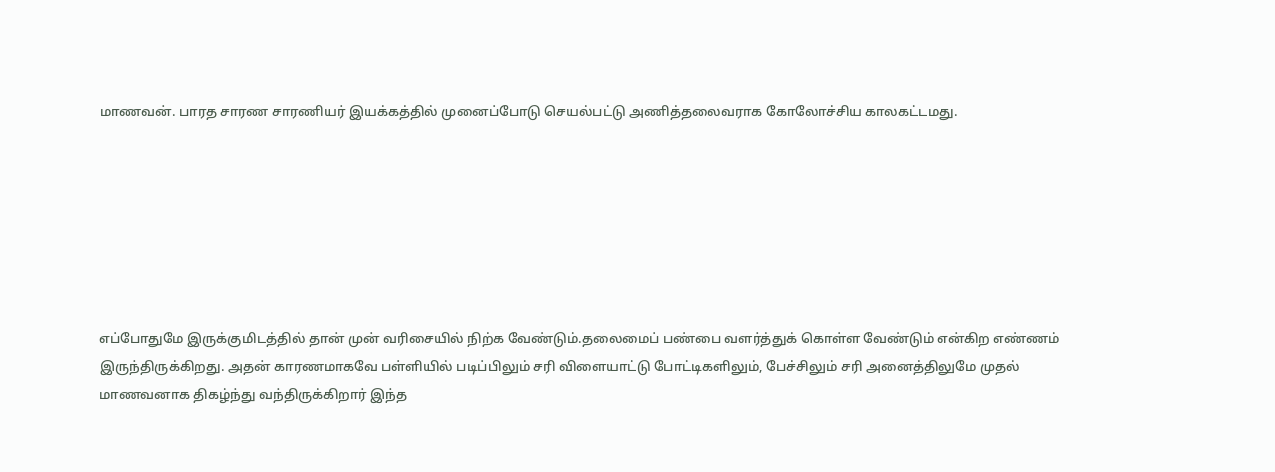மாணவன். பாரத சாரண சாரணியர் இயக்கத்தில் முனைப்போடு செயல்பட்டு அணித்தலைவராக கோலோச்சிய காலகட்டமது.







எப்போதுமே இருக்குமிடத்தில் தான் முன் வரிசையில் நிற்க வேண்டும்.தலைமைப் பண்பை வளர்த்துக் கொள்ள வேண்டும் என்கிற எண்ணம் இருந்திருக்கிறது. அதன் காரணமாகவே பள்ளியில் படிப்பிலும் சரி விளையாட்டு போட்டிகளிலும், பேச்சிலும் சரி அனைத்திலுமே முதல் மாணவனாக திகழ்ந்து வந்திருக்கிறார் இந்த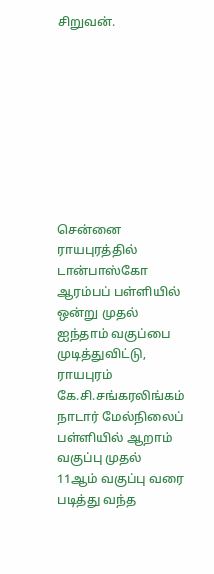சிறுவன்.









சென்னை ராயபுரத்தில் டான்பாஸ்கோ ஆரம்பப் பள்ளியில் ஒன்று முதல் ஐந்தாம் வகுப்பை முடித்துவிட்டு, ராயபுரம் கே.சி.சங்கரலிங்கம் நாடார் மேல்நிலைப் பள்ளியில் ஆறாம் வகுப்பு முதல் 11ஆம் வகுப்பு வரை படித்து வந்த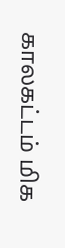காலகட்டம் மிக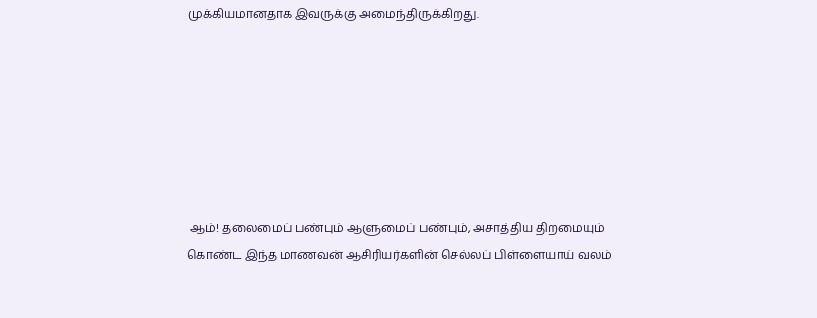முக்கியமானதாக இவருக்கு அமைந்திருக்கிறது.







 ஆம்! தலைமைப் பண்பும் ஆளுமைப் பண்பும், அசாத்திய திறமையும் கொண்ட இந்த மாணவன் ஆசிரியர்களின் செல்லப் பிள்ளையாய் வலம்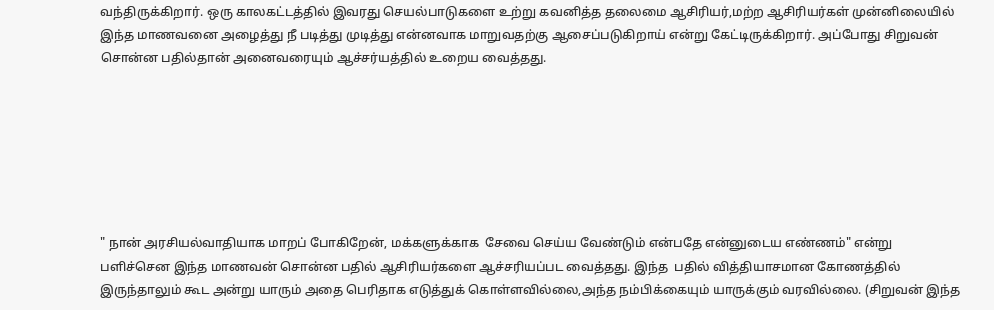வந்திருக்கிறார். ஒரு காலகட்டத்தில் இவரது செயல்பாடுகளை உற்று கவனித்த தலைமை ஆசிரியர்,மற்ற ஆசிரியர்கள் முன்னிலையில் இந்த மாணவனை அழைத்து நீ படித்து முடித்து என்னவாக மாறுவதற்கு ஆசைப்படுகிறாய் என்று கேட்டிருக்கிறார். அப்போது சிறுவன் சொன்ன பதில்தான் அனைவரையும் ஆச்சர்யத்தில் உறைய வைத்தது.







" நான் அரசியல்வாதியாக மாறப் போகிறேன், மக்களுக்காக  சேவை செய்ய வேண்டும் என்பதே என்னுடைய எண்ணம்" என்று பளிச்சென இந்த மாணவன் சொன்ன பதில் ஆசிரியர்களை ஆச்சரியப்பட வைத்தது. இந்த  பதில் வித்தியாசமான கோணத்தில் இருந்தாலும் கூட அன்று யாரும் அதை பெரிதாக எடுத்துக் கொள்ளவில்லை,அந்த நம்பிக்கையும் யாருக்கும் வரவில்லை. (சிறுவன் இந்த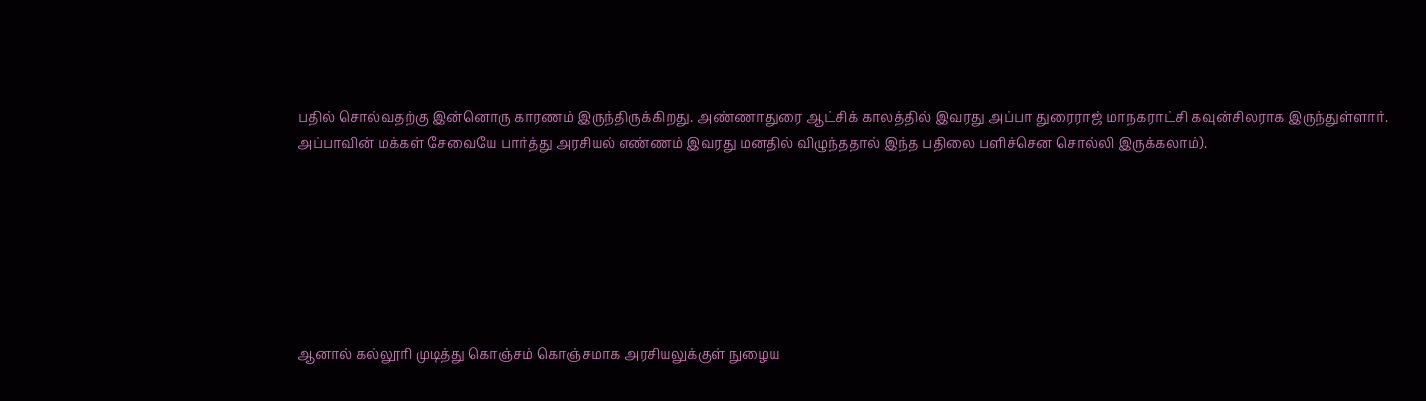பதில் சொல்வதற்கு இன்னொரு காரணம் இருந்திருக்கிறது. அண்ணாதுரை ஆட்சிக் காலத்தில் இவரது அப்பா துரைராஜ் மாநகராட்சி கவுன்சிலராக இருந்துள்ளார். அப்பாவின் மக்கள் சேவையே பார்த்து அரசியல் எண்ணம் இவரது மனதில் விழுந்ததால் இந்த பதிலை பளிச்சென சொல்லி இருக்கலாம்).







ஆனால் கல்லூரி முடித்து கொஞ்சம் கொஞ்சமாக அரசியலுக்குள் நுழைய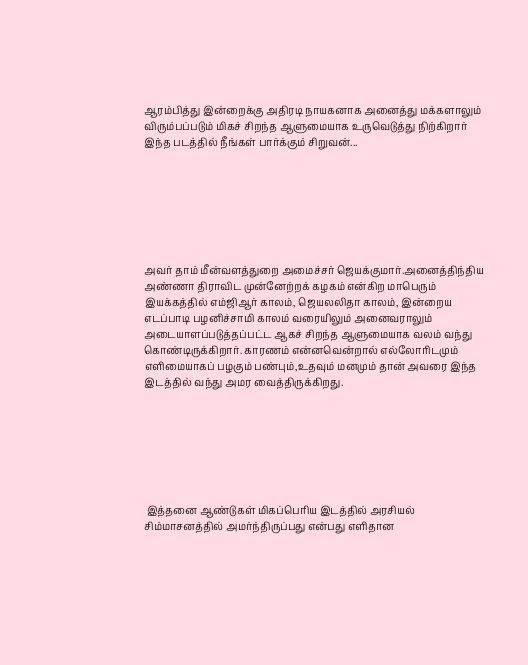ஆரம்பித்து இன்றைக்கு அதிரடி நாயகனாக அனைத்து மக்களாலும் விரும்பப்படும் மிகச் சிறந்த ஆளுமையாக உருவெடுத்து நிற்கிறார் இந்த படத்தில் நீங்கள் பார்க்கும் சிறுவன்...







அவர் தாம் மீன்வளத்துறை அமைச்சர் ஜெயக்குமார்.அனைத்திந்திய அண்ணா திராவிட முன்னேற்றக் கழகம் என்கிற மாபெரும் இயக்கத்தில் எம்ஜிஆர் காலம், ஜெயலலிதா காலம், இன்றைய எடப்பாடி பழனிச்சாமி காலம் வரையிலும் அனைவராலும் அடையாளப்படுத்தப்பட்ட ஆகச் சிறந்த ஆளுமையாக வலம் வந்து கொண்டிருக்கிறார். காரணம் என்னவென்றால் எல்லோரிடமும் எளிமையாகப் பழகும் பண்பும்,உதவும் மனமும் தான் அவரை இந்த இடத்தில் வந்து அமர வைத்திருக்கிறது.







 இத்தனை ஆண்டுகள் மிகப்பெரிய இடத்தில் அரசியல் சிம்மாசனத்தில் அமர்ந்திருப்பது என்பது எளிதான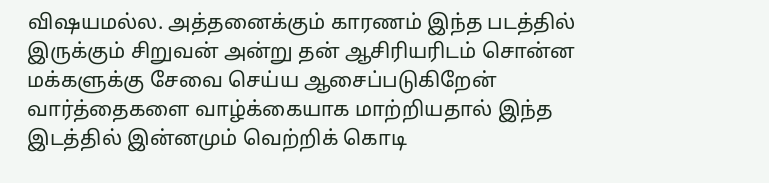விஷயமல்ல. அத்தனைக்கும் காரணம் இந்த படத்தில் இருக்கும் சிறுவன் அன்று தன் ஆசிரியரிடம் சொன்ன மக்களுக்கு சேவை செய்ய ஆசைப்படுகிறேன் வார்த்தைகளை வாழ்க்கையாக மாற்றியதால் இந்த இடத்தில் இன்னமும் வெற்றிக் கொடி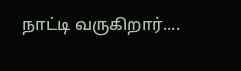நாட்டி வருகிறார்....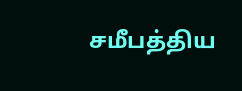சமீபத்திய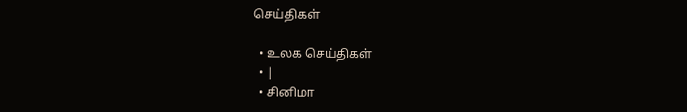செய்திகள்

  • உலக செய்திகள்
  • |
  • சினிமா